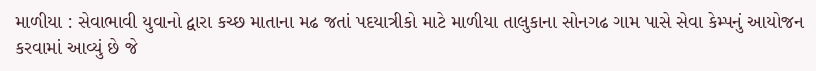માળીયા : સેવાભાવી યુવાનો દ્વારા કચ્છ માતાના મઢ જતાં પદયાત્રીકો માટે માળીયા તાલુકાના સોનગઢ ગામ પાસે સેવા કેમ્પનું આયોજન કરવામાં આવ્યું છે જે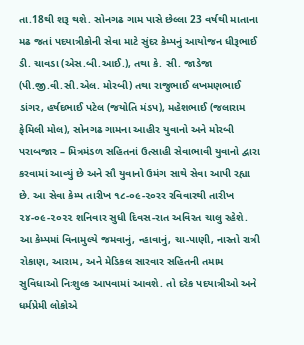તા.18થી શરૂ થશે. સોનગઢ ગામ પાસે છેલ્લા 23 વર્ષથી માતાના મઢ જતાં પદયાત્રીકોની સેવા માટે સુંદર કેમ્પનું આયોજન ધીરૂભાઈ ડી. ચાવડા (એસ.બી.આઈ.), તથા કે. સી. જાડેજા (પી.જી.વી.સી.એલ. મોરબી) તથા રાજુભાઈ લખમણભાઈ ડાંગર, હર્ષદભાઈ પટેલ (જયોતિ મંડપ), મહેશભાઈ (જલારામ ફેમિલી મોલ), સોનગઢ ગામના આહીર યુવાનો અને મોરબી પરાબજાર – મિત્રમંડળ સહિતનાં ઉત્સાહી સેવાભાવી યુવાનો દ્વારા કરવામાં આવ્યું છે અને સૌ યુવાનો ઉમંગ સાથે સેવા આપી રહ્યા છે. આ સેવા કેમ્પ તારીખ ૧૮-૦૯-૨૦રર રવિવારથી તારીખ ૨૪-૦૯-૨૦૨૨ શનિવાર સુધી દિવસ-રાત અવિરત ચાલુ રહેશે. આ કેમ્પમાં વિનામુલ્યે જમવાનું, ન્હાવાનું, ચા-પાણી, નાસ્તો રાત્રી રોકાણ, આરામ, અને મેડિકલ સારવાર સહિતની તમામ સુવિધાઓ નિઃશુલ્ક આપવામાં આવશે. તો દરેક પદયાત્રીઓ અને ધર્મપ્રેમી લોકોએ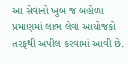આ સેવાનો ખુબ જ બહોળા પ્રમાણમાં લાભ લેવા આયોજકો તરફથી અપીલ કરવામાં આવી છે.